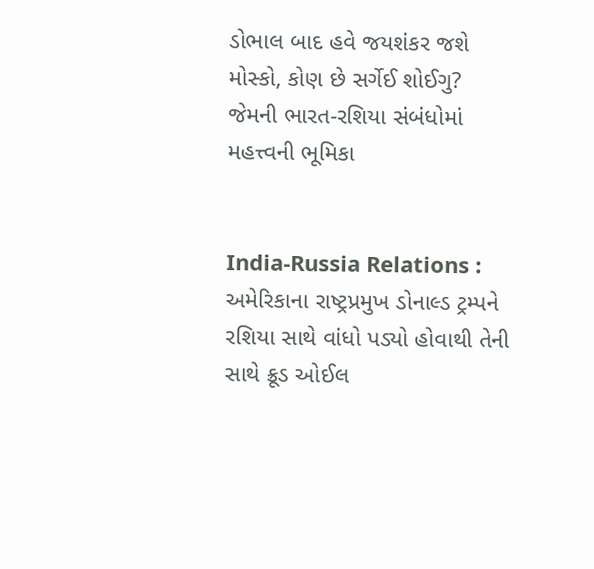ડોભાલ બાદ હવે જયશંકર જશે મોસ્કો, કોણ છે સર્ગેઈ શોઈગુ? જેમની ભારત-રશિયા સંબંધોમાં મહત્ત્વની ભૂમિકા


India-Russia Relations : અમેરિકાના રાષ્ટ્રપ્રમુખ ડોનાલ્ડ ટ્રમ્પને રશિયા સાથે વાંધો પડ્યો હોવાથી તેની સાથે ક્રૂડ ઓઈલ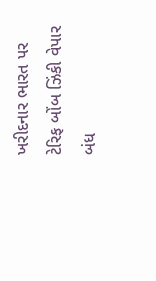ખરીદનાર ભારત પર ટેરિફ બોંબ ઝિંકી વેપાર બંધ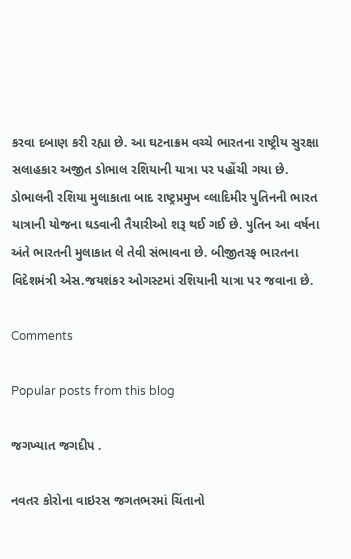કરવા દબાણ કરી રહ્યા છે. આ ઘટનાક્રમ વચ્ચે ભારતના રાષ્ટ્રીય સુરક્ષા સલાહકાર અજીત ડોભાલ રશિયાની યાત્રા પર પહોંચી ગયા છે. ડોભાલની રશિયા મુલાકાતા બાદ રાષ્ટ્રપ્રમુખ વ્લાદિમીર પુતિનની ભારત યાત્રાની યોજના ઘડવાની તૈયારીઓ શરૂ થઈ ગઈ છે. પુતિન આ વર્ષના અંતે ભારતની મુલાકાત લે તેવી સંભાવના છે. બીજીતરફ ભારતના વિદેશમંત્રી એસ.જયશંકર ઓગસ્ટમાં રશિયાની યાત્રા પર જવાના છે.

Comments

Popular posts from this blog

જગખ્યાત જગદીપ .

નવતર કોરોના વાઇરસ જગતભરમાં ચિંતાનો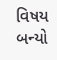વિષય બન્યો